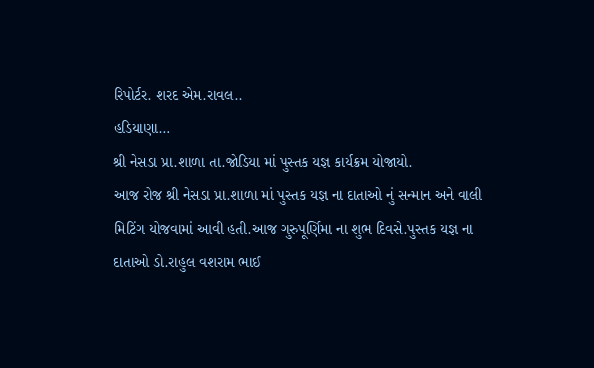રિપોર્ટર. શરદ એમ.રાવલ..
હડિયાણા…
શ્રી નેસડા પ્રા.શાળા તા.જોડિયા માં પુસ્તક યજ્ઞ કાર્યક્રમ યોજાયો.
આજ રોજ શ્રી નેસડા પ્રા.શાળા માં પુસ્તક યજ્ઞ ના દાતાઓ નું સન્માન અને વાલી મિટિંગ યોજવામાં આવી હતી.આજ ગુરુપૂર્ણિમા ના શુભ દિવસે.પુસ્તક યજ્ઞ ના દાતાઓ ડો.રાહુલ વશરામ ભાઈ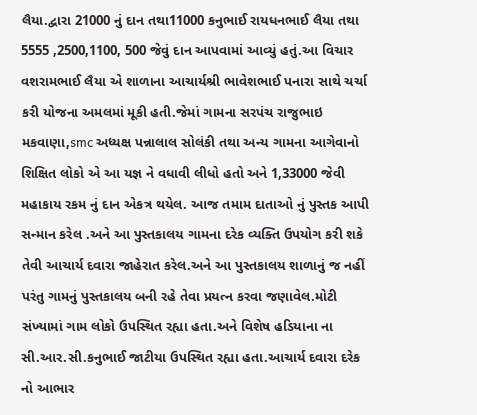લૈયા.દ્વારા 21000 નું દાન તથા11000 કનુભાઈ રાયધનભાઈ લૈયા તથા 5555 ,2500,1100, 500 જેવું દાન આપવામાં આવ્યું હતું.આ વિચાર વશરામભાઈ લૈયા એ શાળાના આચાર્યશ્રી ભાવેશભાઈ પનારા સાથે ચર્ચા કરી યોજના અમલમાં મૂકી હતી.જેમાં ગામના સરપંચ રાજુભાઇ મકવાણા,smc અધ્યક્ષ પન્નાલાલ સોલંકી તથા અન્ય ગામના આગેવાનો શિક્ષિત લોકો એ આ યજ્ઞ ને વધાવી લીધો હતો અને 1,33000 જેવી મહાકાય રકમ નું દાન એકત્ર થયેલ. આજ તમામ દાતાઓ નું પુસ્તક આપી સન્માન કરેલ .અને આ પુસ્તકાલય ગામના દરેક વ્યક્તિ ઉપયોગ કરી શકે તેવી આચાર્ય દવારા જાહેરાત કરેલ.અને આ પુસ્તકાલય શાળાનું જ નહીં પરંતુ ગામનું પુસ્તકાલય બની રહે તેવા પ્રયત્ન કરવા જણાવેલ.મોટી સંખ્યામાં ગામ લોકો ઉપસ્થિત રહ્યા હતા.અને વિશેષ હડિયાના ના સી.આર.સી.કનુભાઈ જાટીયા ઉપસ્થિત રહ્યા હતા.આચાર્ય દવારા દરેક નો આભાર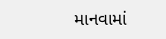માનવામાં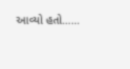આવ્યો હતો……